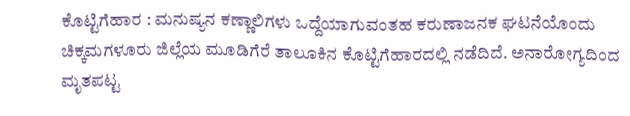ಕೊಟ್ಟಿಗೆಹಾರ : ಮನುಷ್ಯನ ಕಣ್ಣಾಲಿಗಳು ಒದ್ದೆಯಾಗುವಂತಹ ಕರುಣಾಜನಕ ಘಟನೆಯೊಂದು ಚಿಕ್ಕಮಗಳೂರು ಜಿಲ್ಲೆಯ ಮೂಡಿಗೆರೆ ತಾಲೂಕಿನ ಕೊಟ್ಟಿಗೆಹಾರದಲ್ಲಿ ನಡೆದಿದೆ. ಅನಾರೋಗ್ಯದಿಂದ ಮೃತಪಟ್ಟ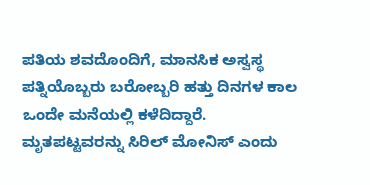ಪತಿಯ ಶವದೊಂದಿಗೆ, ಮಾನಸಿಕ ಅಸ್ವಸ್ಥ ಪತ್ನಿಯೊಬ್ಬರು ಬರೋಬ್ಬರಿ ಹತ್ತು ದಿನಗಳ ಕಾಲ ಒಂದೇ ಮನೆಯಲ್ಲಿ ಕಳೆದಿದ್ದಾರೆ.
ಮೃತಪಟ್ಟವರನ್ನು ಸಿರಿಲ್ ಮೋನಿಸ್ ಎಂದು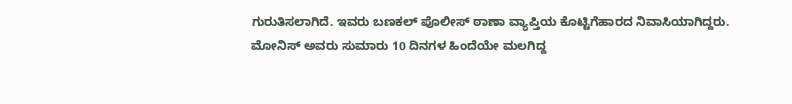ಗುರುತಿಸಲಾಗಿದೆ. ಇವರು ಬಣಕಲ್ ಪೊಲೀಸ್ ಠಾಣಾ ವ್ಯಾಪ್ತಿಯ ಕೊಟ್ಟಿಗೆಹಾರದ ನಿವಾಸಿಯಾಗಿದ್ದರು. ಮೋನಿಸ್ ಅವರು ಸುಮಾರು 10 ದಿನಗಳ ಹಿಂದೆಯೇ ಮಲಗಿದ್ದ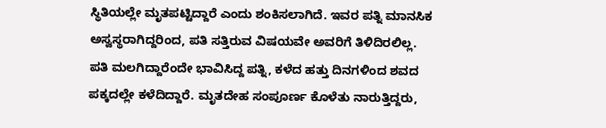ಸ್ಥಿತಿಯಲ್ಲೇ ಮೃತಪಟ್ಟಿದ್ದಾರೆ ಎಂದು ಶಂಕಿಸಲಾಗಿದೆ. ಇವರ ಪತ್ನಿ ಮಾನಸಿಕ ಅಸ್ವಸ್ಥರಾಗಿದ್ದರಿಂದ, ಪತಿ ಸತ್ತಿರುವ ವಿಷಯವೇ ಅವರಿಗೆ ತಿಳಿದಿರಲಿಲ್ಲ.
ಪತಿ ಮಲಗಿದ್ದಾರೆಂದೇ ಭಾವಿಸಿದ್ದ ಪತ್ನಿ, ಕಳೆದ ಹತ್ತು ದಿನಗಳಿಂದ ಶವದ ಪಕ್ಕದಲ್ಲೇ ಕಳೆದಿದ್ದಾರೆ. ಮೃತದೇಹ ಸಂಪೂರ್ಣ ಕೊಳೆತು ನಾರುತ್ತಿದ್ದರು,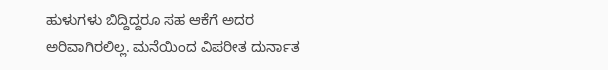ಹುಳುಗಳು ಬಿದ್ದಿದ್ದರೂ ಸಹ ಆಕೆಗೆ ಅದರ ಅರಿವಾಗಿರಲಿಲ್ಲ. ಮನೆಯಿಂದ ವಿಪರೀತ ದುರ್ನಾತ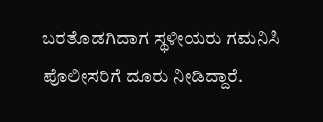ಬರತೊಡಗಿದಾಗ ಸ್ಥಳೀಯರು ಗಮನಿಸಿ ಪೊಲೀಸರಿಗೆ ದೂರು ನೀಡಿದ್ದಾರೆ.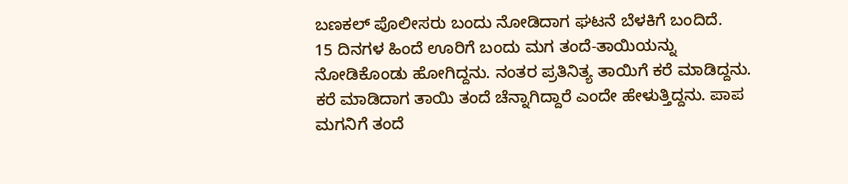ಬಣಕಲ್ ಪೊಲೀಸರು ಬಂದು ನೋಡಿದಾಗ ಘಟನೆ ಬೆಳಕಿಗೆ ಬಂದಿದೆ.
15 ದಿನಗಳ ಹಿಂದೆ ಊರಿಗೆ ಬಂದು ಮಗ ತಂದೆ-ತಾಯಿಯನ್ನು ನೋಡಿಕೊಂಡು ಹೋಗಿದ್ದನು. ನಂತರ ಪ್ರತಿನಿತ್ಯ ತಾಯಿಗೆ ಕರೆ ಮಾಡಿದ್ದನು. ಕರೆ ಮಾಡಿದಾಗ ತಾಯಿ ತಂದೆ ಚೆನ್ನಾಗಿದ್ದಾರೆ ಎಂದೇ ಹೇಳುತ್ತಿದ್ದನು. ಪಾಪ ಮಗನಿಗೆ ತಂದೆ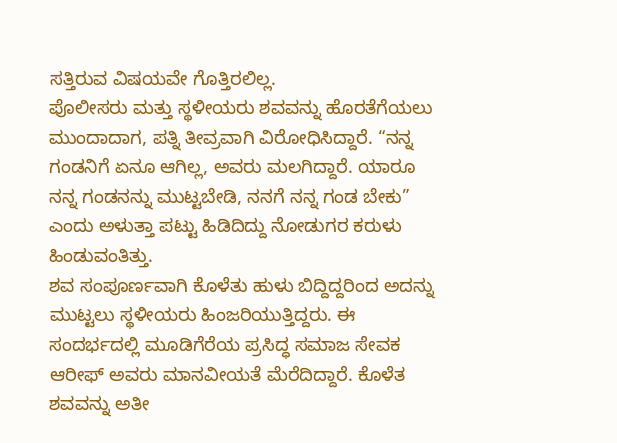ಸತ್ತಿರುವ ವಿಷಯವೇ ಗೊತ್ತಿರಲಿಲ್ಲ.
ಪೊಲೀಸರು ಮತ್ತು ಸ್ಥಳೀಯರು ಶವವನ್ನು ಹೊರತೆಗೆಯಲು ಮುಂದಾದಾಗ, ಪತ್ನಿ ತೀವ್ರವಾಗಿ ವಿರೋಧಿಸಿದ್ದಾರೆ. “ನನ್ನ ಗಂಡನಿಗೆ ಏನೂ ಆಗಿಲ್ಲ, ಅವರು ಮಲಗಿದ್ದಾರೆ. ಯಾರೂ ನನ್ನ ಗಂಡನನ್ನು ಮುಟ್ಟಬೇಡಿ, ನನಗೆ ನನ್ನ ಗಂಡ ಬೇಕು” ಎಂದು ಅಳುತ್ತಾ ಪಟ್ಟು ಹಿಡಿದಿದ್ದು ನೋಡುಗರ ಕರುಳು ಹಿಂಡುವಂತಿತ್ತು.
ಶವ ಸಂಪೂರ್ಣವಾಗಿ ಕೊಳೆತು ಹುಳು ಬಿದ್ದಿದ್ದರಿಂದ ಅದನ್ನು ಮುಟ್ಟಲು ಸ್ಥಳೀಯರು ಹಿಂಜರಿಯುತ್ತಿದ್ದರು. ಈ ಸಂದರ್ಭದಲ್ಲಿ ಮೂಡಿಗೆರೆಯ ಪ್ರಸಿದ್ಧ ಸಮಾಜ ಸೇವಕ ಆರೀಫ್ ಅವರು ಮಾನವೀಯತೆ ಮೆರೆದಿದ್ದಾರೆ. ಕೊಳೆತ ಶವವನ್ನು ಅತೀ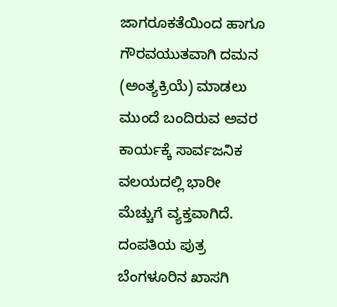ಜಾಗರೂಕತೆಯಿಂದ ಹಾಗೂ ಗೌರವಯುತವಾಗಿ ದಮನ (ಅಂತ್ಯಕ್ರಿಯೆ) ಮಾಡಲು ಮುಂದೆ ಬಂದಿರುವ ಅವರ ಕಾರ್ಯಕ್ಕೆ ಸಾರ್ವಜನಿಕ ವಲಯದಲ್ಲಿ ಭಾರೀ ಮೆಚ್ಚುಗೆ ವ್ಯಕ್ತವಾಗಿದೆ.
ದಂಪತಿಯ ಪುತ್ರ ಬೆಂಗಳೂರಿನ ಖಾಸಗಿ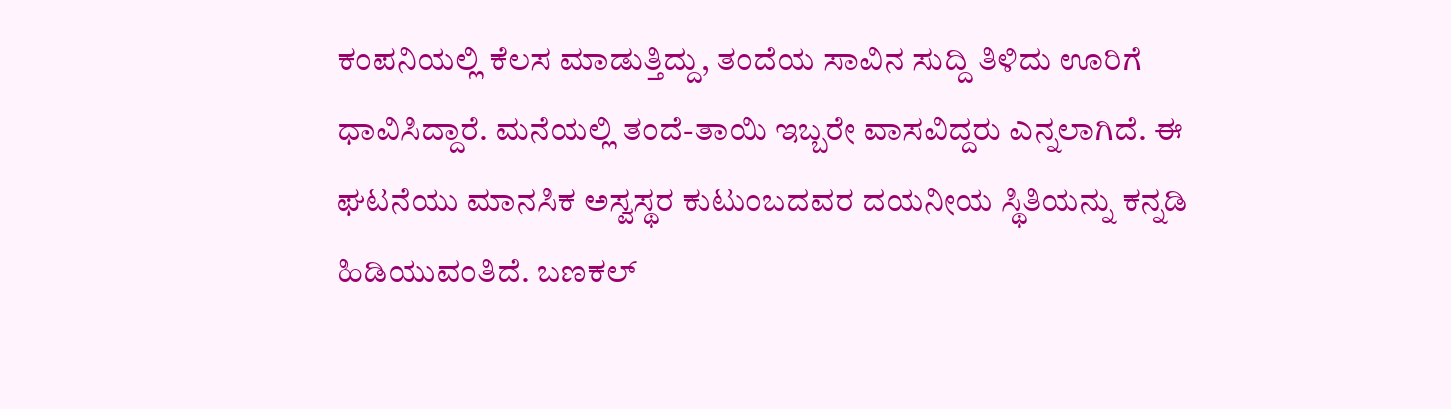ಕಂಪನಿಯಲ್ಲಿ ಕೆಲಸ ಮಾಡುತ್ತಿದ್ದು, ತಂದೆಯ ಸಾವಿನ ಸುದ್ದಿ ತಿಳಿದು ಊರಿಗೆ ಧಾವಿಸಿದ್ದಾರೆ. ಮನೆಯಲ್ಲಿ ತಂದೆ-ತಾಯಿ ಇಬ್ಬರೇ ವಾಸವಿದ್ದರು ಎನ್ನಲಾಗಿದೆ. ಈ ಘಟನೆಯು ಮಾನಸಿಕ ಅಸ್ವಸ್ಥರ ಕುಟುಂಬದವರ ದಯನೀಯ ಸ್ಥಿತಿಯನ್ನು ಕನ್ನಡಿ ಹಿಡಿಯುವಂತಿದೆ. ಬಣಕಲ್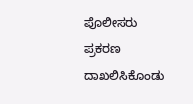ಪೊಲೀಸರು ಪ್ರಕರಣ ದಾಖಲಿಸಿಕೊಂಡು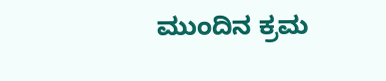ಮುಂದಿನ ಕ್ರಮ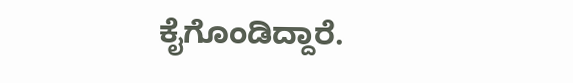ಕೈಗೊಂಡಿದ್ದಾರೆ.